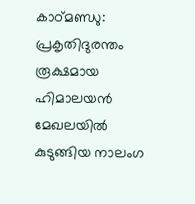കാഠ്മണ്ഡു: പ്രകൃതിദുരന്തം രൂക്ഷമായ ഹിമാലയൻ മേഖലയിൽ കുടുങ്ങിയ നാലംഗ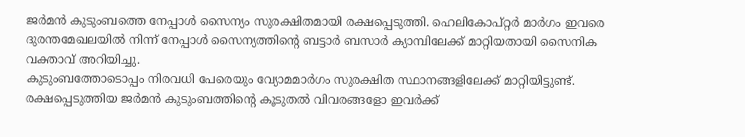ജർമൻ കുടുംബത്തെ നേപ്പാൾ സൈന്യം സുരക്ഷിതമായി രക്ഷപ്പെടുത്തി. ഹെലികോപ്റ്റർ മാർഗം ഇവരെ ദുരന്തമേഖലയിൽ നിന്ന് നേപ്പാൾ സൈന്യത്തിന്റെ ബട്ടാർ ബസാർ ക്യാമ്പിലേക്ക് മാറ്റിയതായി സൈനിക വക്താവ് അറിയിച്ചു.
കുടുംബത്തോടൊപ്പം നിരവധി പേരെയും വ്യോമമാർഗം സുരക്ഷിത സ്ഥാനങ്ങളിലേക്ക് മാറ്റിയിട്ടുണ്ട്. രക്ഷപ്പെടുത്തിയ ജർമൻ കുടുംബത്തിന്റെ കൂടുതൽ വിവരങ്ങളോ ഇവർക്ക്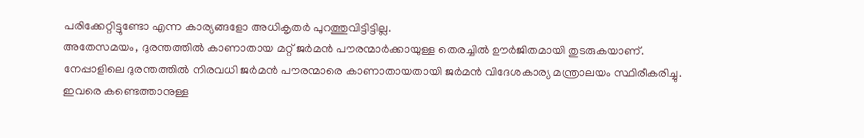പരിക്കേറ്റിട്ടുണ്ടോ എന്ന കാര്യങ്ങളോ അധികൃതർ പുറത്തുവിട്ടിട്ടില്ല.
അതേസമയം, ദുരന്തത്തിൽ കാണാതായ മറ്റ് ജർമൻ പൗരന്മാർക്കായുള്ള തെരച്ചിൽ ഊർജിതമായി തുടരുകയാണ്. നേപ്പാളിലെ ദുരന്തത്തിൽ നിരവധി ജർമൻ പൗരന്മാരെ കാണാതായതായി ജർമൻ വിദേശകാര്യ മന്ത്രാലയം സ്ഥിരീകരിച്ചു.
ഇവരെ കണ്ടെത്താനുള്ള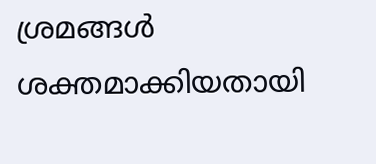ശ്രമങ്ങൾ ശക്തമാക്കിയതായി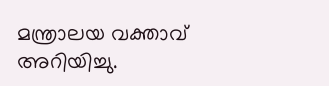മന്ത്രാലയ വക്താവ് അറിയിച്ചു.